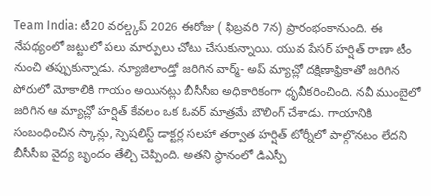Team India: టీ20 వరల్డ్కప్ 2026 ఈరోజు ( ఫిబ్రవరి 7న) ప్రారంభంకానుంది. ఈ నేపథ్యంలో జట్టులో పలు మార్పులు చోటు చేసుకున్నాయి. యువ పేసర్ హర్షిత్ రాణా టీం నుంచి తప్పుకున్నాడు. న్యూజిలాండ్తో జరిగిన వార్మ్- అప్ మ్యాచ్లో దక్షిణాఫ్రికాతో జరిగిన పోరులో మోకాలికి గాయం అయినట్లు బీసీసీఐ అధికారికంగా ధృవీకరించింది. నవీ ముంబైలో జరిగిన ఆ మ్యాచ్లో హర్షిత్ కేవలం ఒక ఓవర్ మాత్రమే బౌలింగ్ చేశాడు. గాయానికి సంబంధించిన స్కాన్లు, స్పెషలిస్ట్ డాక్టర్ల సలహా తర్వాత హర్షిత్ టోర్నీలో పాల్గొనటం లేదని బీసీసీఐ వైద్య బృందం తేల్చి చెప్పింది. అతని స్థానంలో డిఎస్పీ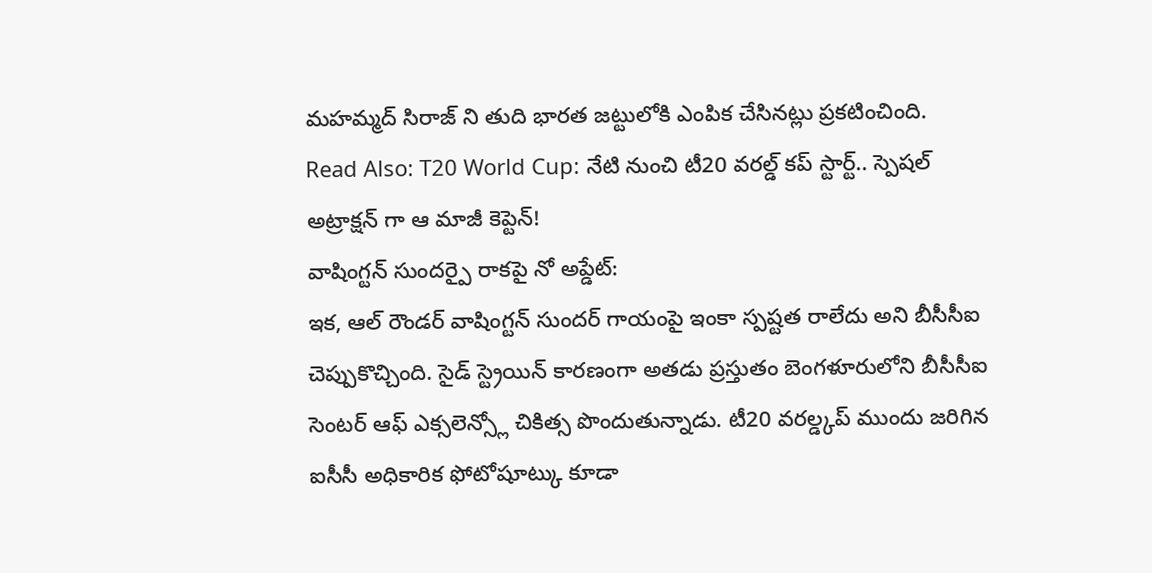మహమ్మద్ సిరాజ్ ని తుది భారత జట్టులోకి ఎంపిక చేసినట్లు ప్రకటించింది.
Read Also: T20 World Cup: నేటి నుంచి టీ20 వరల్డ్ కప్ స్టార్ట్.. స్పెషల్ అట్రాక్షన్ గా ఆ మాజీ కెప్టెన్!
వాషింగ్టన్ సుందర్పై రాకపై నో అప్డేట్:
ఇక, ఆల్ రౌండర్ వాషింగ్టన్ సుందర్ గాయంపై ఇంకా స్పష్టత రాలేదు అని బీసీసీఐ చెప్పుకొచ్చింది. సైడ్ స్ట్రెయిన్ కారణంగా అతడు ప్రస్తుతం బెంగళూరులోని బీసీసీఐ సెంటర్ ఆఫ్ ఎక్సలెన్స్లో చికిత్స పొందుతున్నాడు. టీ20 వరల్డ్కప్ ముందు జరిగిన ఐసీసీ అధికారిక ఫోటోషూట్కు కూడా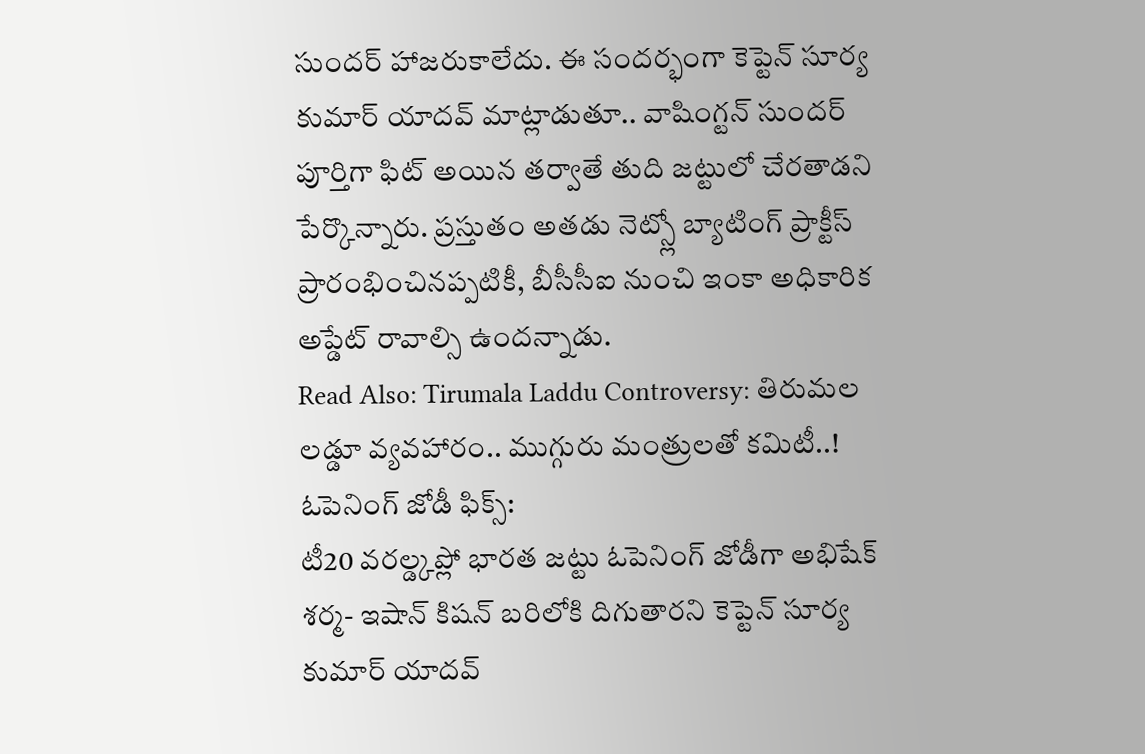సుందర్ హాజరుకాలేదు. ఈ సందర్భంగా కెప్టెన్ సూర్య కుమార్ యాదవ్ మాట్లాడుతూ.. వాషింగ్టన్ సుందర్ పూర్తిగా ఫిట్ అయిన తర్వాతే తుది జట్టులో చేరతాడని పేర్కొన్నారు. ప్రస్తుతం అతడు నెట్స్లో బ్యాటింగ్ ప్రాక్టీస్ ప్రారంభించినప్పటికీ, బీసీసీఐ నుంచి ఇంకా అధికారిక అప్డేట్ రావాల్సి ఉందన్నాడు.
Read Also: Tirumala Laddu Controversy: తిరుమల లడ్డూ వ్యవహారం.. ముగ్గురు మంత్రులతో కమిటీ..!
ఓపెనింగ్ జోడీ ఫిక్స్:
టీ20 వరల్డ్కప్లో భారత జట్టు ఓపెనింగ్ జోడీగా అభిషేక్ శర్మ- ఇషాన్ కిషన్ బరిలోకి దిగుతారని కెప్టెన్ సూర్య కుమార్ యాదవ్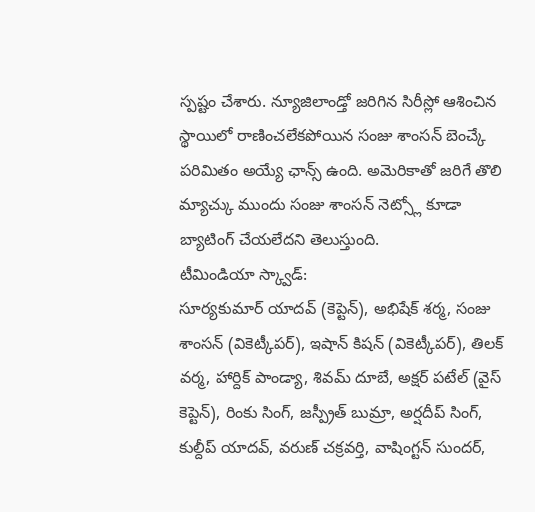స్పష్టం చేశారు. న్యూజిలాండ్తో జరిగిన సిరీస్లో ఆశించిన స్థాయిలో రాణించలేకపోయిన సంజు శాంసన్ బెంచ్కే పరిమితం అయ్యే ఛాన్స్ ఉంది. అమెరికాతో జరిగే తొలి మ్యాచ్కు ముందు సంజు శాంసన్ నెట్స్లో కూడా బ్యాటింగ్ చేయలేదని తెలుస్తుంది.
టీమిండియా స్క్వాడ్:
సూర్యకుమార్ యాదవ్ (కెప్టెన్), అభిషేక్ శర్మ, సంజు శాంసన్ (వికెట్కీపర్), ఇషాన్ కిషన్ (వికెట్కీపర్), తిలక్ వర్మ, హార్దిక్ పాండ్యా, శివమ్ దూబే, అక్షర్ పటేల్ (వైస్ కెప్టెన్), రింకు సింగ్, జస్ప్రీత్ బుమ్రా, అర్షదీప్ సింగ్, కుల్దీప్ యాదవ్, వరుణ్ చక్రవర్తి, వాషింగ్టన్ సుందర్,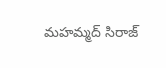మహమ్మద్ సిరాజ్